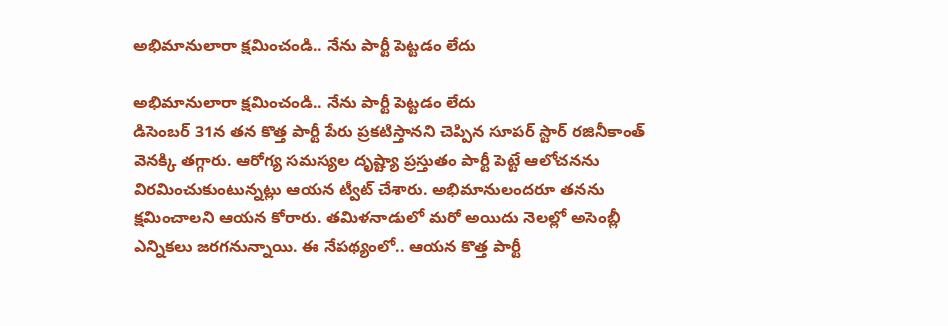అభిమానులారా క్షమించండి.. నేను పార్టీ పెట్టడం లేదు

అభిమానులారా క్షమించండి.. నేను పార్టీ పెట్టడం లేదు
డిసెంబర్ 31న తన కొత్త పార్టీ పేరు ప్రకటిస్తానని చెప్పిన సూపర్ స్టార్ రజినీకాంత్ వెనక్కి తగ్గారు. ఆరోగ్య సమస్యల దృష్ట్యా ప్రస్తుతం పార్టీ పెట్టే ఆలోచనను విరమించుకుంటున్నట్లు ఆయన ట్వీట్ చేశారు. అభిమానులందరూ తనను క్షమించాలని ఆయన కోరారు. తమిళనాడులో మరో అయిదు నెలల్లో అసెంబ్లీ ఎన్నికలు జరగనున్నాయి. ఈ నేపథ్యంలో.. ఆయన కొత్త పార్టీ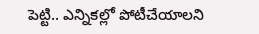పెట్టి.. ఎన్నికల్లో పోటీచేయాలని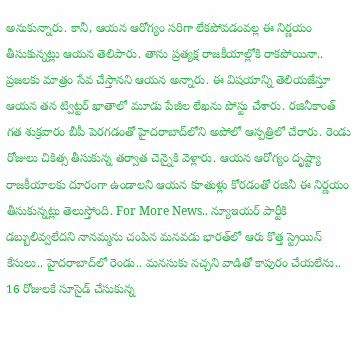అనుకున్నారు. కానీ, ఆయన ఆరోగ్యం సరిగా లేకపోవడంవల్ల ఈ నిర్ణయం తీసుకున్నట్లు ఆయన తెలిపారు. తాను ప్రత్యక్ష రాజకీయాల్లోకి రాకపోయినా.. ప్రజలకు మాత్రం సేవ చేస్తానని ఆయన అన్నారు. ఈ విషయాన్ని తెలియజేస్తూ ఆయన తన ట్విట్టర్ ఖాతాలో మూడు పేజీల లేఖను పోస్టు చేశారు. రజినీకాంత్ గత శుక్రవారం బీపీ పెరగడంతో హైదరాబాద్‌లోని అపోలో ఆస్పత్రిలో చేరారు. రెండు రోజులు చికిత్స తీసుకున్న తర్వాత చెన్నైకి వెళ్లారు. ఆయన ఆరోగ్యం దృష్ట్యా రాజకీయాలకు దూరంగా ఉండాలని ఆయన కూతుళ్లు కోరడంతో రజినీ ఈ నిర్ణయం తీసుకున్నట్లు తెలుస్తోంది. For More News.. న్యూఇయర్ పార్టీకి డబ్బులివ్వలేదని నానమ్మను చంపిన మనవడు భారత్‌లో ఆరు కొత్త స్ట్రెయిన్ కేసులు.. హైదరాబాద్‌లో రెండు.. మనసుకు నచ్చని వాడితో కాపురం చేయలేను.. 16 రోజులకే సూసైడ్ చేసుకున్న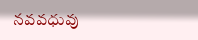నవవధువు